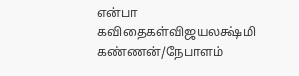என்பா கவிதைகள்விஜயலக்ஷ்மி கண்ணன்/நேபாளம்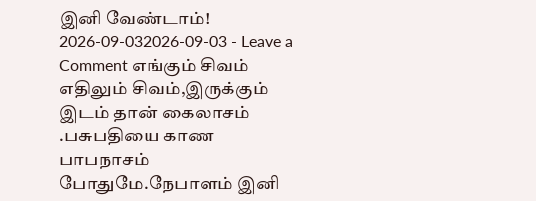இனி வேண்டாம்! 2026-09-032026-09-03 - Leave a Comment எங்கும் சிவம் எதிலும் சிவம்,இருக்கும் இடம் தான் கைலாசம் .பசுபதியை காண பாபநாசம் போதுமே.நேபாளம் இனி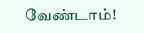வேண்டாம்!